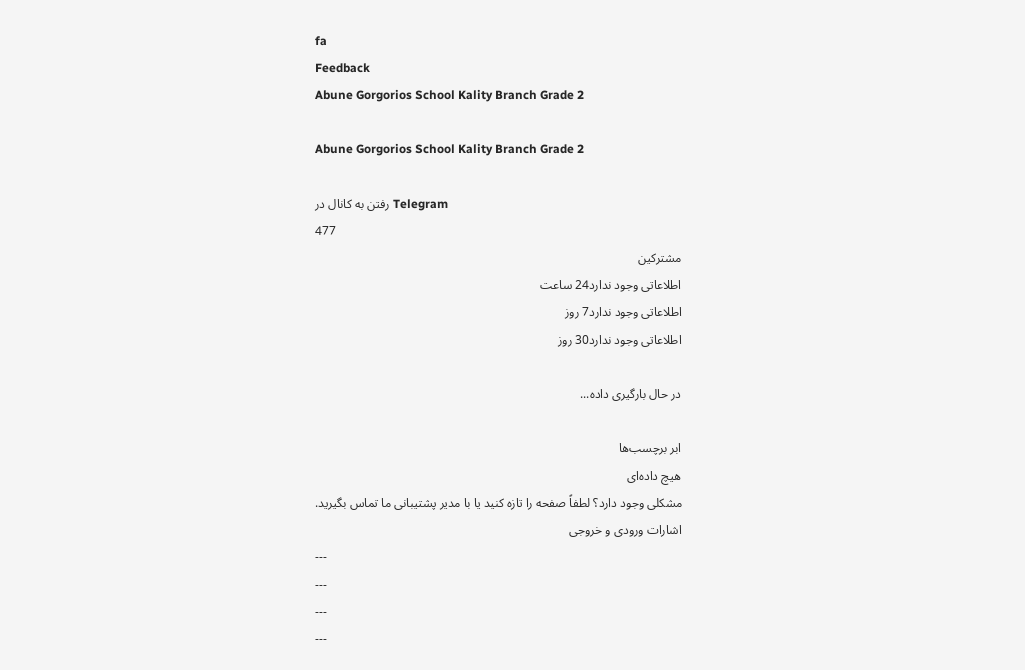fa
Feedback
Abune Gorgorios School Kality Branch Grade 2

Abune Gorgorios School Kality Branch Grade 2

رفتن به کانال در Telegram
477
مشترکین
اطلاعاتی وجود ندارد24 ساعت
اطلاعاتی وجود ندارد7 روز
اطلاعاتی وجود ندارد30 روز

در حال بارگیری داده...

ابر برچسب‌ها
هیچ داده‌ای
مشکلی وجود دارد؟ لطفاً صفحه را تازه کنید یا با مدیر پشتیبانی ما تماس بگیرید.
اشارات ورودی و خروجی
---
---
---
---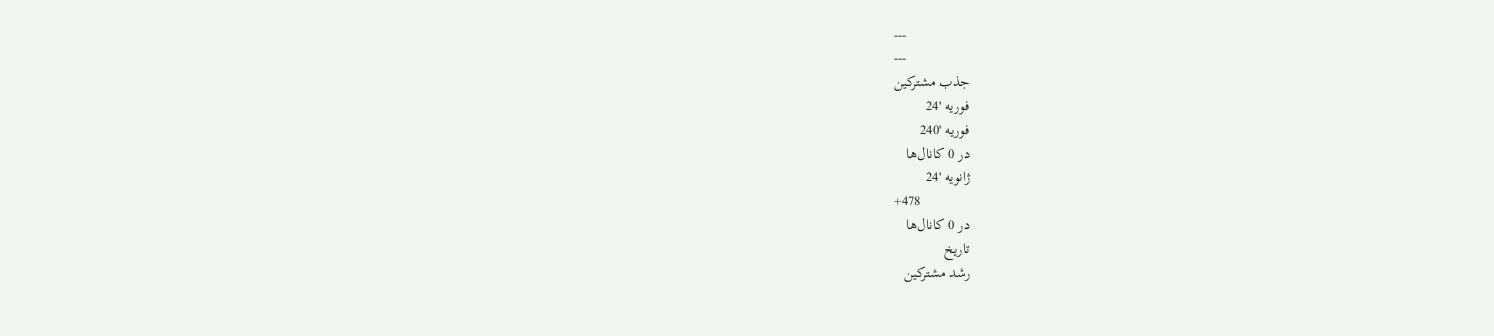---
---
جذب مشترکین
فوریه '24
فوریه '240
در 0 کانال‌ها
ژانویه '24
+478
در 0 کانال‌ها
تاریخ
رشد مشترکین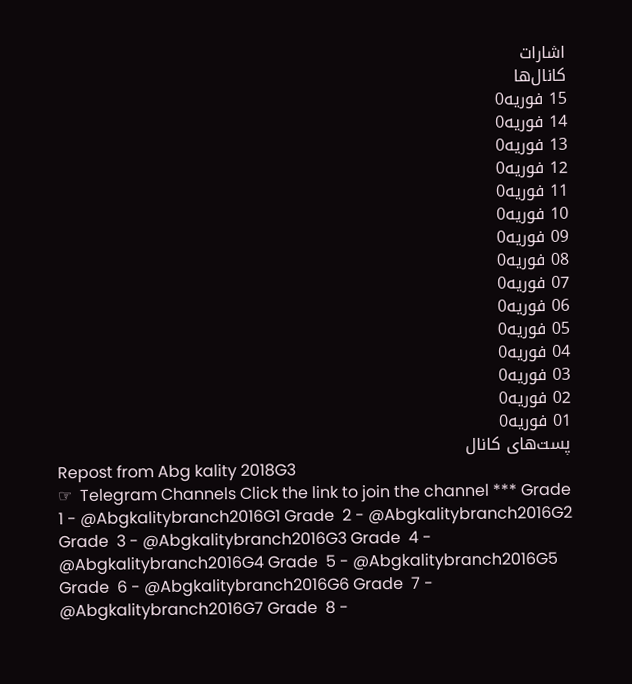اشارات
کانال‌ها
15 فوریه0
14 فوریه0
13 فوریه0
12 فوریه0
11 فوریه0
10 فوریه0
09 فوریه0
08 فوریه0
07 فوریه0
06 فوریه0
05 فوریه0
04 فوریه0
03 فوریه0
02 فوریه0
01 فوریه0
پست‌های کانال
Repost from Abg kality 2018G3
☞  Telegram Channels Click the link to join the channel *** Grade 1 - @Abgkalitybranch2016G1 Grade  2 - @Abgkalitybranch2016G2 Grade  3 - @Abgkalitybranch2016G3 Grade  4 - @Abgkalitybranch2016G4 Grade  5 - @Abgkalitybranch2016G5 Grade  6 - @Abgkalitybranch2016G6 Grade  7 - @Abgkalitybranch2016G7 Grade  8 -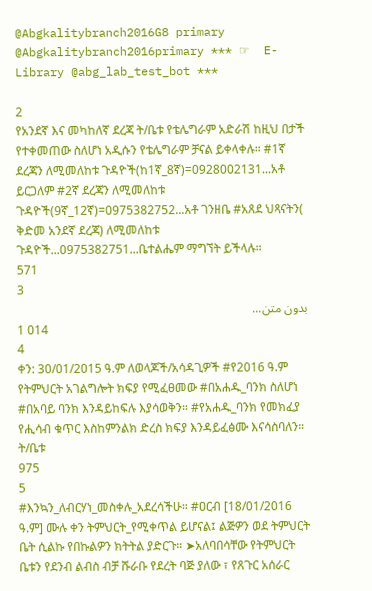@Abgkalitybranch2016G8 primary @Abgkalitybranch2016primary *** ☞  E-Library @abg_lab_test_bot ***

2
የአንደኛ እና መካከለኛ ደረጃ ት/ቤቱ የቴሌግራም አድራሽ ከዚህ በታች የተቀመጠው ስለሆነ አዲሱን የቴሌግራም ቻናል ይቀላቀሉ። #1ኛ ደረጃን ለሚመለከቱ ጉዳዮች(ከ1ኛ_8ኛ)=0928002131...አቶ ይርጋለም #2ኛ ደረጃን ለሚመለከቱ ጉዳዮች(9ኛ_12ኛ)=0975382752...አቶ ገንዘቤ #አጸደ ህጻናትን( ቅድመ አንደኛ ደረጃ) ለሚመለከቱ ጉዳዮች...0975382751...ቤተልሔም ማግኘት ይችላሉ።
571
3
بدون متن...
1 014
4
ቀን: 30/01/2015 ዓ.ም ለወላጆች/አሳዳጊዎች #የ2016 ዓ.ም የትምህርት አገልግሎት ክፍያ የሚፈፀመው #በአሐዱ_ባንክ ስለሆነ #በአባይ ባንክ እንዳይከፍሉ እያሳወቅን። #የአሐዱ_ባንክ የመክፈያ የሒሳብ ቁጥር እስከምንልክ ድረስ ክፍያ እንዳይፈፅሙ እናሳስባለን። ት/ቤቱ
975
5
#እንኳን_ለብርሃነ_መስቀሉ_አደረሳችሁ። #ዐርብ [18/01/2016 ዓ.ም] ሙሉ ቀን ትምህርት_የሚቀጥል ይሆናል፤ ልጅዎን ወደ ትምህርት ቤት ሲልኩ የበኩልዎን ክትትል ያድርጉ። ➤አለባበሳቸው የትምህርት ቤቱን የደንብ ልብስ ብቻ ሹራቡ የደረት ባጅ ያለው ፣ የጸጉር አሰራር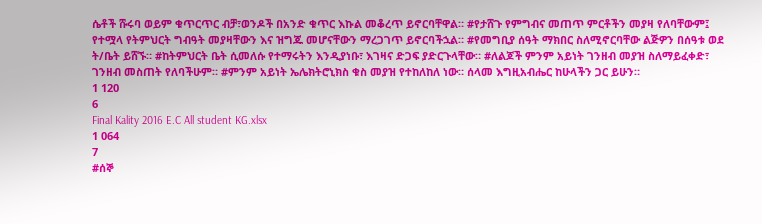ሴቶች ሹሩባ ወይም ቁጥርጥር ብቻ፣ወንዶች በአንድ ቁጥር እኩል መቆረጥ ይኖርባቸዋል። #የታሸጉ የምግብና መጠጥ ምርቶችን መያዛ የለባቸውም፤ የተሟላ የትምህርት ግብዓት መያዛቸውን እና ዝግጁ መሆናቸውን ማረጋገጥ ይኖርባችኋል። #የመግቢያ ሰዓት ማክበር ስለሚኖርባቸው ልጅዎን በሰዓቱ ወደ ት/ቤት ይሸኙ። #ከትምህርት ቤት ሲመለሱ የተማሩትን እንዲያነቡ፣ እገዛና ድጋፍ ያድርጉላቸው። #ለልጆች ምንም አይነት ገንዘብ መያዝ ስለማይፈቀድ፣ ገንዘብ መስጠት የለባችሁም። #ምንም አይነት ኤሌክትሮኒክስ ቁስ መያዝ የተከለከለ ነው። ሰላመ እግዚአብሔር ከሁላችን ጋር ይሁን።
1 120
6
Final Kality 2016 E.C All student KG.xlsx
1 064
7
#ሰኞ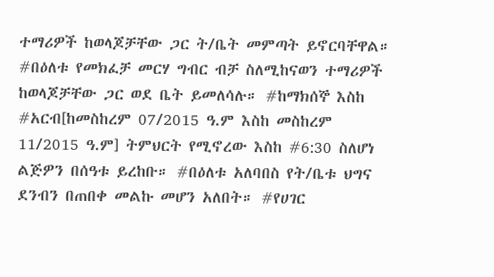ተማሪዎች ከወላጆቻቸው ጋር ት/ቤት መምጣት ይኖርባቸዋል። #በዕለቱ የመክፈቻ መርሃ ግብር ብቻ ስለሚከናወን ተማሪዎች ከወላጆቻቸው ጋር ወደ ቤት ይመለሳሉ። #ከማክሰኞ እስከ #አርብ[ከመስከረም 07/2015 ዓ.ም እስከ መስከረም 11/2015 ዓ.ም] ትምህርት የሚኖረው እስከ #6:30 ስለሆነ ልጅዎን በሰዓቱ ይረከቡ። #በዕለቱ አለባበስ የት/ቤቱ ህግና ደንብን በጠበቀ መልኩ መሆን አለበት። #የሀገር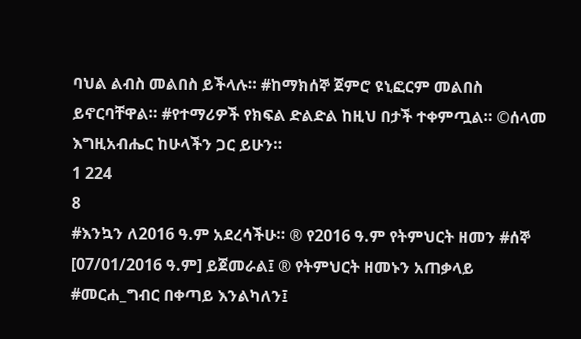ባህል ልብስ መልበስ ይችላሉ። #ከማክሰኞ ጀምሮ ዩኒፎርም መልበስ ይኖርባቸዋል። #የተማሪዎች የክፍል ድልድል ከዚህ በታች ተቀምጧል። ©ሰላመ እግዚአብሔር ከሁላችን ጋር ይሁን።
1 224
8
#እንኳን ለ2016 ዓ.ም አደረሳችሁ። ® የ2016 ዓ.ም የትምህርት ዘመን #ሰኞ [07/01/2016 ዓ.ም] ይጀመራል፤ ® የትምህርት ዘመኑን አጠቃላይ #መርሐ_ግብር በቀጣይ እንልካለን፤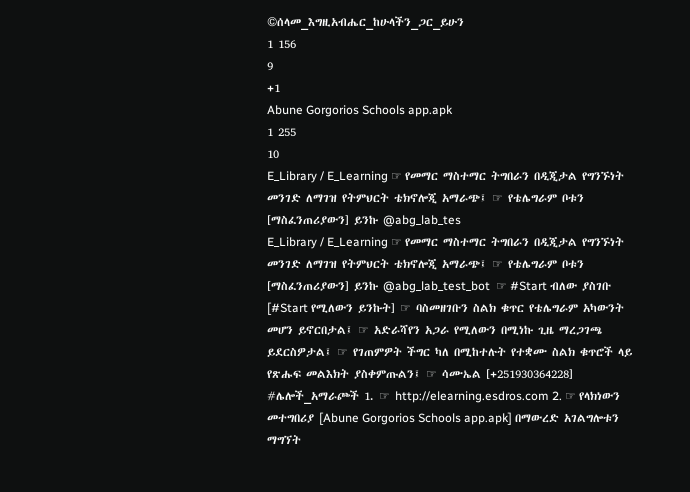©ሰላመ_እግዚአብሔር_ከሁላችን_ጋር_ይሁን
1 156
9
+1
Abune Gorgorios Schools app.apk
1 255
10
E_Library / E_Learning ☞ የመማር ማስተማር ትግበራን በዲጂታል የግንኙነት መንገድ ለማገዝ የትምህርት ቴክኖሎጂ አማራጭ፤ ☞ የቴሌግራም ቦቱን [ማስፈንጠሪያውን] ይንኩ @abg_lab_tes
E_Library / E_Learning ☞ የመማር ማስተማር ትግበራን በዲጂታል የግንኙነት መንገድ ለማገዝ የትምህርት ቴክኖሎጂ አማራጭ፤ ☞ የቴሌግራም ቦቱን [ማስፈንጠሪያውን] ይንኩ @abg_lab_test_bot  ☞ #Start ብለው ያስገቡ [#Start የሚለውን ይንኩት] ☞ ባስመዘገቡን ስልክ ቁጥር የቴሌግራም አካውንት መሆን ይኖርበታል፤ ☞ አድራሻየን አጋራ የሚለውን በሚነኩ ጊዜ ማረጋገጫ ይደርስዎታል፤ ☞ የገጠምዎት ችግር ካለ በሚከተሉት የተቋሙ ስልክ ቁጥሮች ላይ የጽሑፍ መልእክት ያስቀምጡልን፤ ☞ ሳሙኤል [+251930364228] #ሌሎች_አማራጮች 1. ☞ http://elearning.esdros.com 2. ☞ የላክነውን መተግበሪያ [Abune Gorgorios Schools app.apk] በማውረድ አገልግሎቱን ማግኘት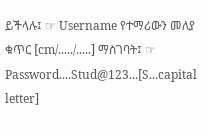ይችላሉ፤ ☞ Username የተማሪውን መለያ ቁጥር [cm/...../.....] ማስገባት፤ ☞ Password....Stud@123...[S...capital letter]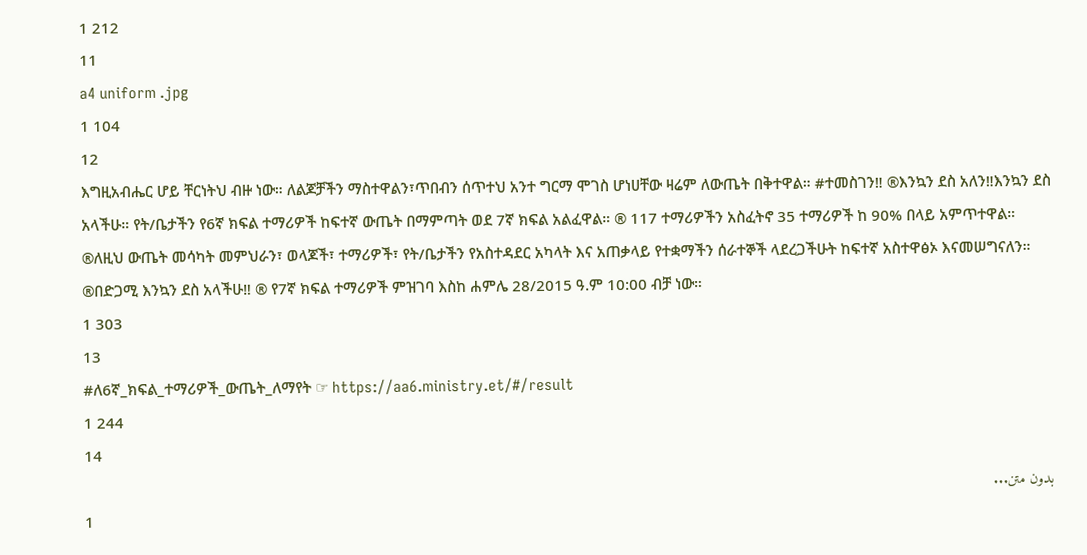1 212
11
a4 uniform .jpg
1 104
12
እግዚአብሔር ሆይ ቸርነትህ ብዙ ነው። ለልጆቻችን ማስተዋልን፣ጥበብን ሰጥተህ አንተ ግርማ ሞገስ ሆነሀቸው ዛሬም ለውጤት በቅተዋል። #ተመስገን‼ ®እንኳን ደስ አለን‼እንኳን ደስ አላችሁ። የት/ቤታችን የ6ኛ ክፍል ተማሪዎች ከፍተኛ ውጤት በማምጣት ወደ 7ኛ ክፍል አልፈዋል። ® 117 ተማሪዎችን አስፈትኖ 35 ተማሪዎች ከ 90% በላይ አምጥተዋል። ®ለዚህ ውጤት መሳካት መምህራን፣ ወላጆች፣ ተማሪዎች፣ የት/ቤታችን የአስተዳደር አካላት እና አጠቃላይ የተቋማችን ሰራተኞች ላደረጋችሁት ከፍተኛ አስተዋፅኦ እናመሠግናለን። ®በድጋሚ እንኳን ደስ አላችሁ‼ ® የ7ኛ ክፍል ተማሪዎች ምዝገባ እስከ ሐምሌ 28/2015 ዓ.ም 10:00 ብቻ ነው።
1 303
13
#ለ6ኛ_ክፍል_ተማሪዎች_ውጤት_ለማየት ☞ https://aa6.ministry.et/#/result
1 244
14
بدون متن...
1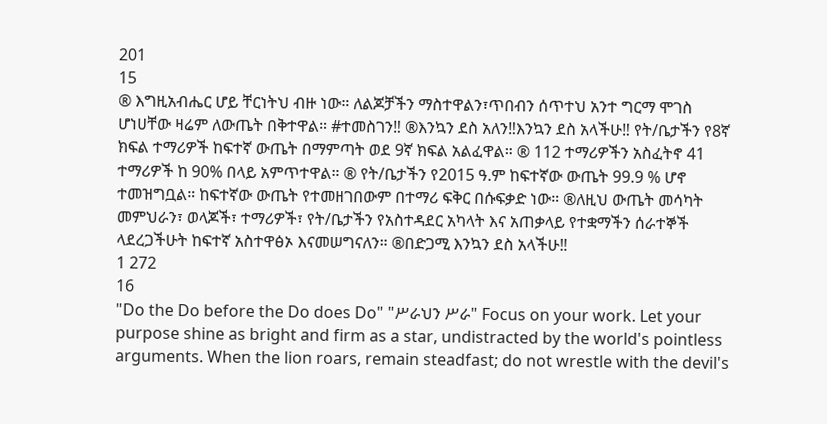201
15
® እግዚአብሔር ሆይ ቸርነትህ ብዙ ነው። ለልጆቻችን ማስተዋልን፣ጥበብን ሰጥተህ አንተ ግርማ ሞገስ ሆነሀቸው ዛሬም ለውጤት በቅተዋል። #ተመስገን‼ ®እንኳን ደስ አለን‼እንኳን ደስ አላችሁ‼ የት/ቤታችን የ8ኛ ክፍል ተማሪዎች ከፍተኛ ውጤት በማምጣት ወደ 9ኛ ክፍል አልፈዋል። ® 112 ተማሪዎችን አስፈትኖ 41 ተማሪዎች ከ 90% በላይ አምጥተዋል። ® የት/ቤታችን የ2015 ዓ.ም ከፍተኛው ውጤት 99.9 % ሆኖ ተመዝግቧል። ከፍተኛው ውጤት የተመዘገበውም በተማሪ ፍቅር በሱፍቃድ ነው። ®ለዚህ ውጤት መሳካት መምህራን፣ ወላጆች፣ ተማሪዎች፣ የት/ቤታችን የአስተዳደር አካላት እና አጠቃላይ የተቋማችን ሰራተኞች ላደረጋችሁት ከፍተኛ አስተዋፅኦ እናመሠግናለን። ®በድጋሚ እንኳን ደስ አላችሁ‼
1 272
16
"Do the Do before the Do does Do" "ሥራህን ሥራ" Focus on your work. Let your purpose shine as bright and firm as a star, undistracted by the world's pointless arguments. When the lion roars, remain steadfast; do not wrestle with the devil's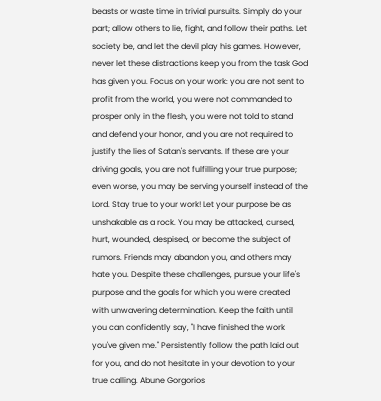beasts or waste time in trivial pursuits. Simply do your part; allow others to lie, fight, and follow their paths. Let society be, and let the devil play his games. However, never let these distractions keep you from the task God has given you. Focus on your work: you are not sent to profit from the world, you were not commanded to prosper only in the flesh, you were not told to stand and defend your honor, and you are not required to justify the lies of Satan's servants. If these are your driving goals, you are not fulfilling your true purpose; even worse, you may be serving yourself instead of the Lord. Stay true to your work! Let your purpose be as unshakable as a rock. You may be attacked, cursed, hurt, wounded, despised, or become the subject of rumors. Friends may abandon you, and others may hate you. Despite these challenges, pursue your life's purpose and the goals for which you were created with unwavering determination. Keep the faith until you can confidently say, "I have finished the work you've given me." Persistently follow the path laid out for you, and do not hesitate in your devotion to your true calling. Abune Gorgorios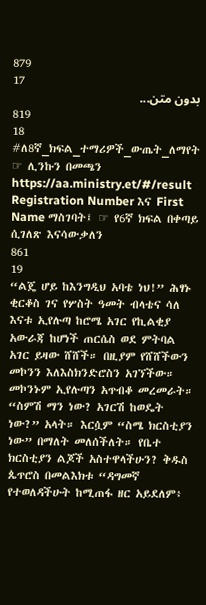879
17
بدون متن...
819
18
#ለ8ኛ_ክፍል_ተማሪዎች_ውጤት_ለማየት ☞ ሊንኩን በመጫን https://aa.ministry.et/#/result Registration Number እና First Name ማስገባት፤ ☞ የ6ኛ ክፍል በቀጣይ ሲገለጽ እናሳውቃለን
861
19
“ልጄ ሆይ ከእንግዲህ አባቴ ነህ!” ሕፃኑ ቂርቆስ ገና የሦስት ዓመት ብላቴና ሳለ እናቱ ኢየሉጣ ከሮሜ አገር የኪልቂያ አውራጃ ከሆነች ጠርሴስ ወደ ምትባል አገር ይዛው ሸሸች። በዚያም የሸሸችውን መኮንን እለእስክንድሮስን አገኘችው። መኮንኑም ኢየሉጣን አጥብቆ መረመራት። “ስምሽ ማን ነው? አገርሽ ከወዴት ነው?” አላት። እርሷም “ስሜ ክርስቲያን ነው” በማለት መለሰችለት። የቤተ ክርስቲያን ልጆች አስተዋላችሁን? ቅዱስ ጴጥሮስ በመልእክቱ “ዳግመኛ የተወለዳችሁት ከሚጠፋ ዘር አይደለም፥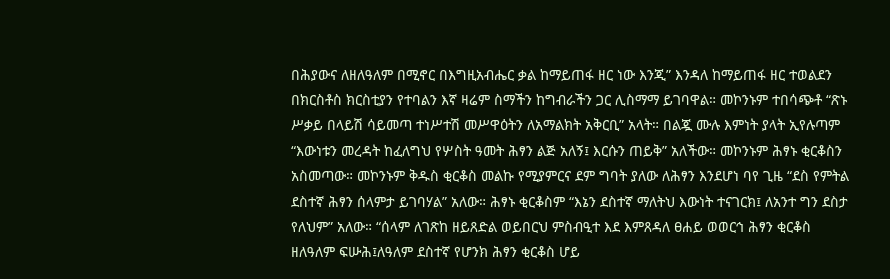በሕያውና ለዘለዓለም በሚኖር በእግዚአብሔር ቃል ከማይጠፋ ዘር ነው እንጂ” እንዳለ ከማይጠፋ ዘር ተወልደን በክርስቶስ ክርስቲያን የተባልን እኛ ዛሬም ስማችን ከግብራችን ጋር ሊስማማ ይገባዋል። መኮንኑም ተበሳጭቶ “ጽኑ ሥቃይ በላይሽ ሳይመጣ ተነሥተሽ መሥዋዕትን ለአማልክት አቅርቢ” አላት። በልጇ ሙሉ እምነት ያላት ኢየሉጣም “እውነቱን መረዳት ከፈለግህ የሦስት ዓመት ሕፃን ልጅ አለኝ፤ እርሱን ጠይቅ” አለችው። መኮንኑም ሕፃኑ ቂርቆስን አስመጣው። መኮንኑም ቅዱስ ቂርቆስ መልኩ የሚያምርና ደም ግባት ያለው ለሕፃን እንደሆነ ባየ ጊዜ “ደስ የምትል ደስተኛ ሕፃን ሰላምታ ይገባሃል” አለው። ሕፃኑ ቂርቆስም “እኔን ደስተኛ ማለትህ እውነት ተናገርክ፤ ለአንተ ግን ደስታ የለህም” አለው። “ሰላም ለገጽከ ዘይጸድል ወይበርህ ምስብዒተ እደ እምጸዳለ ፀሐይ ወወርኅ ሕፃን ቂርቆስ ዘለዓለም ፍሡሕ፤ለዓለም ደስተኛ የሆንክ ሕፃን ቂርቆስ ሆይ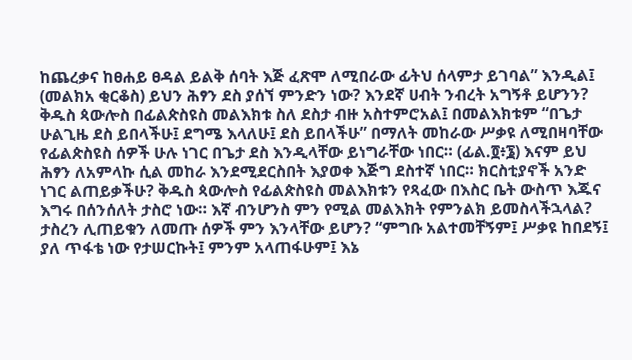ከጨረቃና ከፀሐይ ፀዳል ይልቅ ሰባት እጅ ፈጽሞ ለሚበራው ፊትህ ሰላምታ ይገባል” እንዲል፤ (መልክአ ቂርቆስ) ይህን ሕፃን ደስ ያሰኘ ምንድን ነው? እንደኛ ሀብት ንብረት አግኝቶ ይሆንን? ቅዱስ ጳውሎስ በፊልጵስዩስ መልእክቱ ስለ ደስታ ብዙ አስተምሮአል፤ በመልእክቱም “በጌታ ሁልጊዜ ደስ ይበላችሁ፤ ደግሜ እላለሁ፤ ደስ ይበላችሁ” በማለት መከራው ሥቃዩ ለሚበዛባቸው የፊልጵስዩስ ሰዎች ሁሉ ነገር በጌታ ደስ እንዲላቸው ይነግራቸው ነበር። (ፊል.፬፥፮) እናም ይህ ሕፃን ለአምላኩ ሲል መከራ እንደሚደርስበት እያወቀ እጅግ ደስተኛ ነበር። ክርስቲያኖች አንድ ነገር ልጠይቃችሁ? ቅዱስ ጳውሎስ የፊልጵስዩስ መልእክቱን የጻፈው በእስር ቤት ውስጥ እጁና እግሩ በሰንሰለት ታስሮ ነው። እኛ ብንሆንስ ምን የሚል መልእክት የምንልክ ይመስላችኋላል? ታስረን ሊጠይቁን ለመጡ ሰዎች ምን እንላቸው ይሆን? “ምግቡ አልተመቸኝም፤ ሥቃዩ ከበደኝ፤ ያለ ጥፋቴ ነው የታሠርኩት፤ ምንም አላጠፋሁም፤ እኔ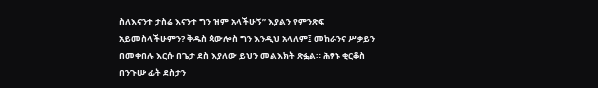ስለእናንተ ታስሬ እናንተ ግን ዝም አላችሁኝ” እያልን የምንጽፍ አይመስላችሁምን? ቅዱስ ጳውሎስ ግን እንዲህ አላለም፤ መከራንና ሥቃይን በመቀበሉ እርሱ በጌታ ደስ እያለው ይህን መልእክት ጽፏል። ሕፃኑ ቂርቆስ በንጉሡ ፊት ደስታን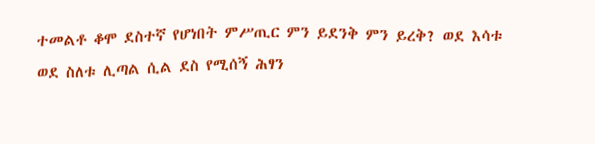ተመልቶ ቆሞ ደስተኛ የሆነበት ምሥጢር ምን ይደንቅ ምን ይረቅ? ወደ እሳቱ ወደ ስለቱ ሊጣል ሲል ደስ የሚሰኝ ሕፃን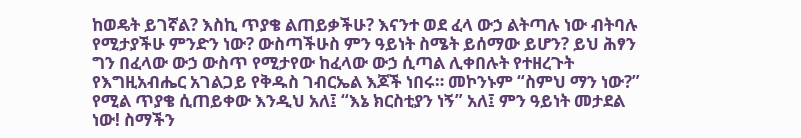ከወዴት ይገኛል? እስኪ ጥያቄ ልጠይቃችሁ? እናንተ ወደ ፈላ ውኃ ልትጣሉ ነው ብትባሉ የሚታያችሁ ምንድን ነው? ውስጣችሁስ ምን ዓይነት ስሜት ይሰማው ይሆን? ይህ ሕፃን ግን በፈላው ውኃ ውስጥ የሚታየው ከፈላው ውኃ ሲጣል ሊቀበሉት የተዘረጉት የእግዚአብሔር አገልጋይ የቅዱስ ገብርኤል እጆች ነበሩ። መኮንኑም “ስምህ ማን ነው?” የሚል ጥያቄ ሲጠይቀው እንዲህ አለ፤ “እኔ ክርስቲያን ነኝ” አለ፤ ምን ዓይነት መታደል ነው! ስማችን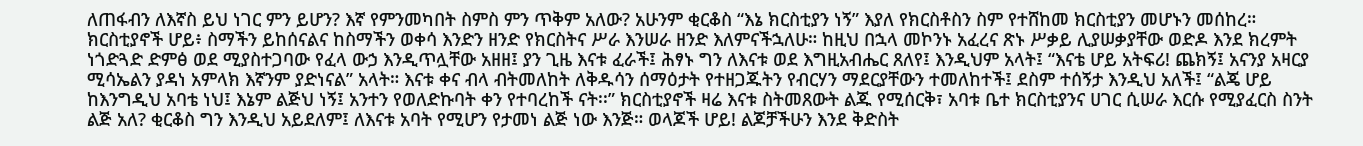ለጠፋብን ለእኛስ ይህ ነገር ምን ይሆን? እኛ የምንመካበት ስምስ ምን ጥቅም አለው? አሁንም ቂርቆስ “እኔ ክርስቲያን ነኝ” እያለ የክርስቶስን ስም የተሸከመ ክርስቲያን መሆኑን መሰከረ። ክርስቲያኖች ሆይ፥ ስማችን ይከሰናልና ከስማችን ወቀሳ እንድን ዘንድ የክርስትና ሥራ እንሠራ ዘንድ እለምናችኋለሁ። ከዚህ በኋላ መኮንኑ አፈረና ጽኑ ሥቃይ ሊያሠቃያቸው ወድዶ እንደ ክረምት ነጎድጓድ ድምፅ ወደ ሚያስተጋባው የፈላ ውኃ እንዲጥሏቸው አዘዘ፤ ያን ጊዜ እናቱ ፈራች፤ ሕፃኑ ግን ለእናቱ ወደ እግዚአብሔር ጸለየ፤ እንዲህም አላት፤ “እናቴ ሆይ አትፍሪ! ጨክኝ፤ አናንያ አዛርያ ሚሳኤልን ያዳነ አምላክ እኛንም ያድነናል” አላት። እናቱ ቀና ብላ ብትመለከት ለቅዱሳን ሰማዕታት የተዘጋጁትን የብርሃን ማደርያቸውን ተመለከተች፤ ደስም ተሰኝታ እንዲህ አለች፤ “ልጄ ሆይ ከእንግዲህ አባቴ ነህ፤ እኔም ልጅህ ነኝ፤ አንተን የወለድኩባት ቀን የተባረከች ናት፡፡” ክርስቲያኖች ዛሬ እናቱ ስትመጸውት ልጁ የሚሰርቅ፣ አባቱ ቤተ ክርስቲያንና ሀገር ሲሠራ እርሱ የሚያፈርስ ስንት ልጅ አለ? ቂርቆስ ግን እንዲህ አይደለም፤ ለእናቱ አባት የሚሆን የታመነ ልጅ ነው እንጅ። ወላጆች ሆይ! ልጆቻችሁን እንደ ቅድስት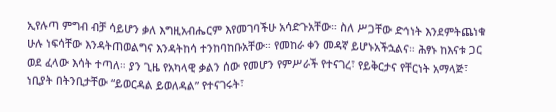ኢየሉጣ ምግብ ብቻ ሳይሆን ቃለ እግዚአብሔርም እየመገባችሁ አሳድጉአቸው። ስለ ሥጋቸው ድኅነት እንደምትጨነቁ ሁሉ ነፍሳቸው እንዳትጠወልግና እንዳትከሳ ተንከባከቡአቸው። የመከራ ቀን መዳኛ ይሆኑአችኋልና። ሕፃኑ ከእናቱ ጋር ወደ ፈላው እሳት ተጣለ። ያን ጊዜ የአካላዊ ቃልን ሰው የመሆን የምሥራች የተናገረ፣ የይቅርታና የቸርነት አማላጅ፣ ነቢያት በትንቢታቸው “ይወርዳል ይወለዳል” የተናገሩት፣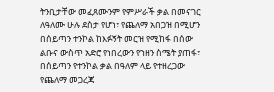ትንቢታቸው መፈጸሙንም የምሥራች ቃል በመናገር ለዓለሙ ሁሉ ደስታ የሆነ፣ የጨለማ አበጋዝ በሚሆን በሰይጣን ተንኮል ከእፉኝት መርዝ የሚከፋ በሰው ልቡና ውስጥ አድሮ የነበረውን የኀዘን ስሜት ያጠፋ፣ በሰይጣን የተንኮል ቃል በዓለም ላይ የተዘረጋው የጨለማ መጋረጃ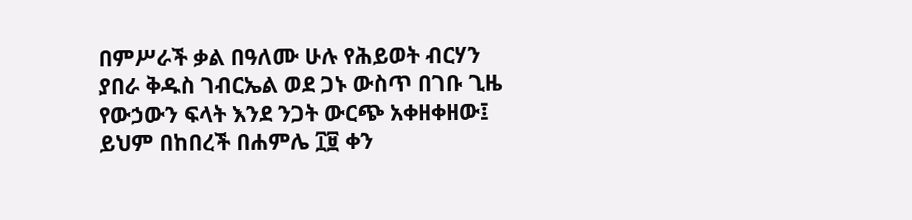በምሥራች ቃል በዓለሙ ሁሉ የሕይወት ብርሃን ያበራ ቅዱስ ገብርኤል ወደ ጋኑ ውስጥ በገቡ ጊዜ የውኃውን ፍላት እንደ ንጋት ውርጭ አቀዘቀዘው፤ ይህም በከበረች በሐምሌ ፲፱ ቀን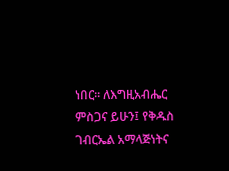ነበር፡፡ ለእግዚአብሔር ምስጋና ይሁን፤ የቅዱስ ገብርኤል አማላጅነትና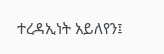ተረዳኢነት አይለየን፤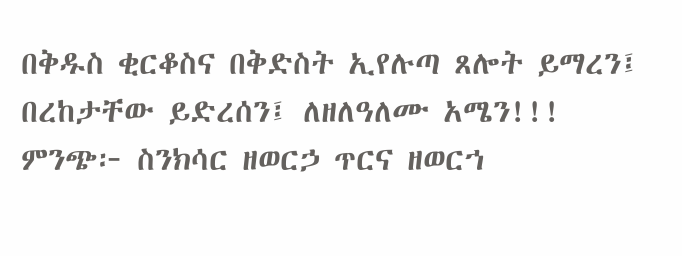በቅዱስ ቂርቆስና በቅድስት ኢየሉጣ ጸሎት ይማረን፤ በረከታቸው ይድረሰን፤ ለዘለዓለሙ አሜን!!! ምንጭ፦ ስንክሳር ዘወርኃ ጥርና ዘወርኀ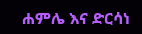ሐምሌ እና ድርሳነ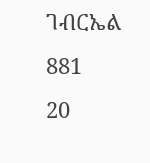ገብርኤል
881
20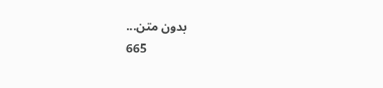بدون متن...
665